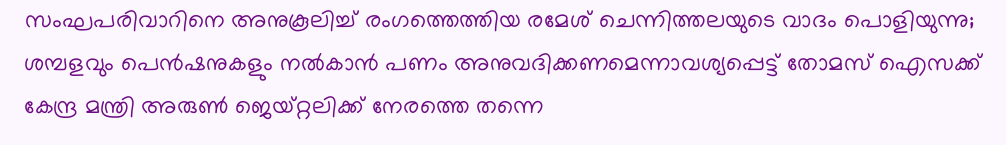സംഘപരിവാറിനെ അനുകൂലിച്ച് രംഗത്തെത്തിയ രമേശ് ചെന്നിത്തലയുടെ വാദം പൊളിയുന്നു; ശമ്പളവും പെന്‍ഷനുകളും നല്‍കാന്‍ പണം അനുവദിക്കണമെന്നാവശ്യപ്പെട്ട് തോമസ് ഐസക്ക് കേന്ദ്ര മന്ത്രി അരുണ്‍ ജെയ്റ്റലിക്ക് നേരത്തെ തന്നെ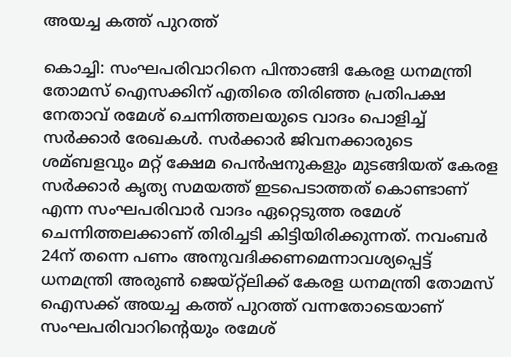അയച്ച കത്ത് പുറത്ത്

കൊച്ചി: സംഘപരിവാറിനെ പിന്താങ്ങി കേരള ധനമന്ത്രി തോമസ് ഐസക്കിന് എതിരെ തിരിഞ്ഞ പ്രതിപക്ഷ നേതാവ് രമേശ് ചെന്നിത്തലയുടെ വാദം പൊളിച്ച് സര്‍ക്കാര്‍ രേഖകള്‍. സര്‍ക്കാര്‍ ജിവനക്കാരുടെ ശമ്ബളവും മറ്റ് ക്ഷേമ പെന്‍ഷനുകളും മുടങ്ങിയത് കേരള സര്‍ക്കാര്‍ കൃത്യ സമയത്ത് ഇടപെടാത്തത് കൊണ്ടാണ് എന്ന സംഘപരിവാര്‍ വാദം ഏറ്റെടുത്ത രമേശ് ചെന്നിത്തലക്കാണ് തിരിച്ചടി കിട്ടിയിരിക്കുന്നത്. നവംബര്‍ 24ന് തന്നെ പണം അനുവദിക്കണമെന്നാവശ്യപ്പെട്ട് ധനമന്ത്രി അരുണ്‍ ജെയ്റ്റ്‌ലിക്ക് കേരള ധനമന്ത്രി തോമസ് ഐസക്ക് അയച്ച കത്ത് പുറത്ത് വന്നതോടെയാണ് സംഘപരിവാറിന്റെയും രമേശ്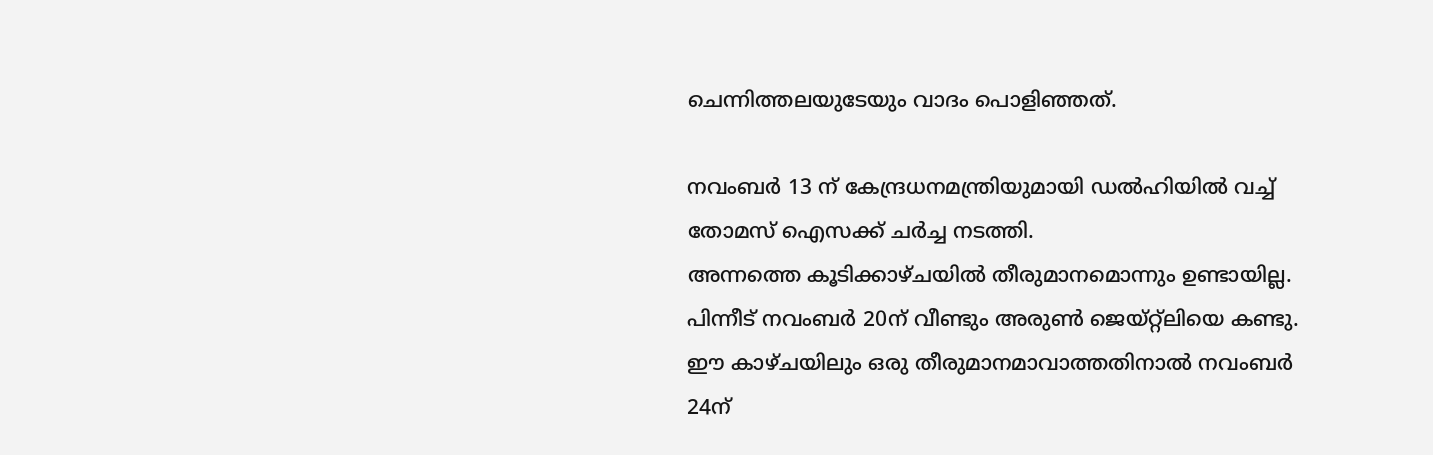ചെന്നിത്തലയുടേയും വാദം പൊളിഞ്ഞത്.

നവംബര്‍ 13 ന് കേന്ദ്രധനമന്ത്രിയുമായി ഡല്‍ഹിയില്‍ വച്ച് തോമസ് ഐസക്ക് ചര്‍ച്ച നടത്തി.
അന്നത്തെ കൂടിക്കാഴ്ചയില്‍ തീരുമാനമൊന്നും ഉണ്ടായില്ല. പിന്നീട് നവംബര്‍ 20ന് വീണ്ടും അരുണ്‍ ജെയ്റ്റ്‌ലിയെ കണ്ടു. ഈ കാഴ്ചയിലും ഒരു തീരുമാനമാവാത്തതിനാല്‍ നവംബര്‍ 24ന്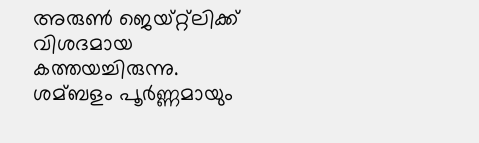അരുണ്‍ ജെയ്റ്റ്‌ലിക്ക് വിശദമായ കത്തയച്ചിരുന്നു. ശമ്ബളം പൂര്‍ണ്ണമായും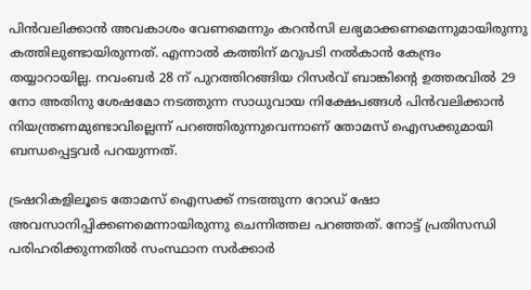പിന്‍വലിക്കാന്‍ അവകാശം വേണമെന്നും കറന്‍സി ലഭ്യമാക്കണമെന്നുമായിരുന്നു കത്തിലുണ്ടായിരുന്നത്. എന്നാല്‍ കത്തിന് മറുപടി നല്‍കാന്‍ കേന്ദ്രം തയ്യാറായില്ല. നവംബര്‍ 28 ന് പുറത്തിറങ്ങിയ റിസര്‍വ് ബാങ്കിന്റെ ഉത്തരവില്‍ 29 നോ അതിനു ശേഷമോ നടത്തുന്ന സാധുവായ നിക്ഷേപങ്ങള്‍ പിന്‍വലിക്കാന്‍ നിയന്ത്രണമുണ്ടാവില്ലെന്ന് പറഞ്ഞിരുന്നുവെന്നാണ് തോമസ് ഐസക്കുമായി ബന്ധപ്പെട്ടവര്‍ പറയുന്നത്.

ട്രഷറികളിലൂടെ തോമസ് ഐസക്ക് നടത്തുന്ന റോഡ് ഷോ അവസാനിപ്പിക്കണമെന്നായിരുന്നു ചെന്നിത്തല പറഞ്ഞത്. നോട്ട് പ്രതിസന്ധി പരിഹരിക്കുന്നതില്‍ സംസ്ഥാന സര്‍ക്കാര്‍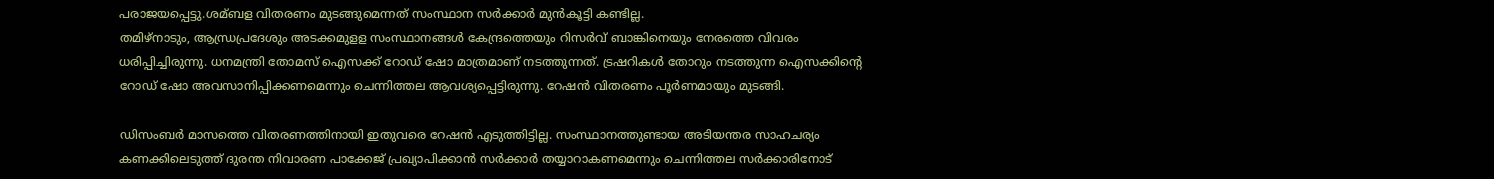പരാജയപ്പെട്ടു.ശമ്ബള വിതരണം മുടങ്ങുമെന്നത് സംസ്ഥാന സര്‍ക്കാര്‍ മുന്‍കൂട്ടി കണ്ടില്ല.
തമിഴ്‌നാടും, ആന്ധ്രപ്രദേശും അടക്കമുളള സംസ്ഥാനങ്ങള്‍ കേന്ദ്രത്തെയും റിസര്‍വ് ബാങ്കിനെയും നേരത്തെ വിവരം ധരിപ്പിച്ചിരുന്നു. ധനമന്ത്രി തോമസ് ഐസക്ക് റോഡ് ഷോ മാത്രമാണ് നടത്തുന്നത്. ട്രഷറികള്‍ തോറും നടത്തുന്ന ഐസക്കിന്റെ റോഡ് ഷോ അവസാനിപ്പിക്കണമെന്നും ചെന്നിത്തല ആവശ്യപ്പെട്ടിരുന്നു. റേഷന്‍ വിതരണം പൂര്‍ണമായും മുടങ്ങി.

ഡിസംബര്‍ മാസത്തെ വിതരണത്തിനായി ഇതുവരെ റേഷന്‍ എടുത്തിട്ടില്ല. സംസ്ഥാനത്തുണ്ടായ അടിയന്തര സാഹചര്യം കണക്കിലെടുത്ത് ദുരന്ത നിവാരണ പാക്കേജ് പ്രഖ്യാപിക്കാന്‍ സര്‍ക്കാര്‍ തയ്യാറാകണമെന്നും ചെന്നിത്തല സര്‍ക്കാരിനോട്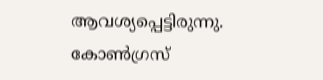ആവശ്യപ്പെട്ടിരുന്നു. കോണ്‍ഗ്രസ്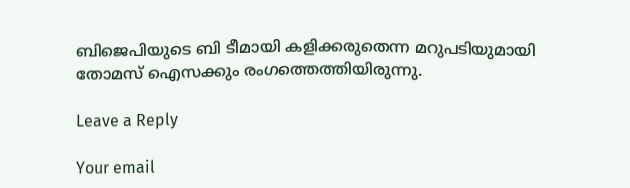ബിജെപിയുടെ ബി ടീമായി കളിക്കരുതെന്ന മറുപടിയുമായി തോമസ് ഐസക്കും രംഗത്തെത്തിയിരുന്നു.

Leave a Reply

Your email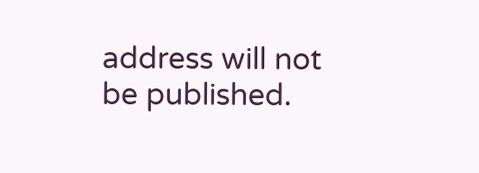address will not be published.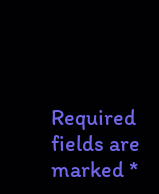Required fields are marked *